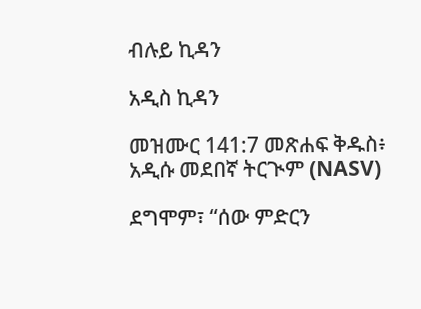ብሉይ ኪዳን

አዲስ ኪዳን

መዝሙር 141:7 መጽሐፍ ቅዱስ፥ አዲሱ መደበኛ ትርጒም (NASV)

ደግሞም፣ “ሰው ምድርን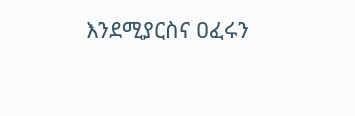እንደሚያርስና ዐፈሩን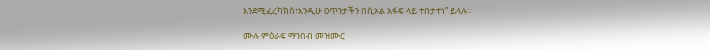እንደሚፈረካክስ፣እንዲሁ ዐጥንታችን በሲኦል አፋፍ ላይ ተበታተነ” ይላሉ።

ሙሉ ምዕራፍ ማንበብ መዝሙር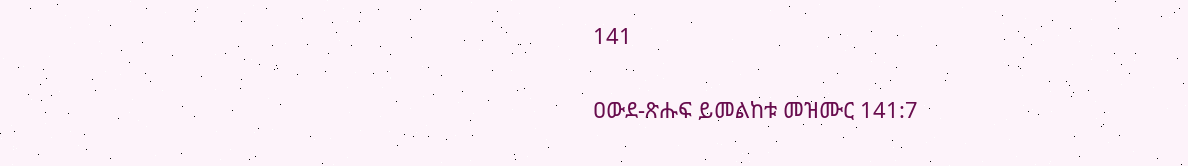141

ዐውደ-ጽሑፍ ይመልከቱ መዝሙር 141:7